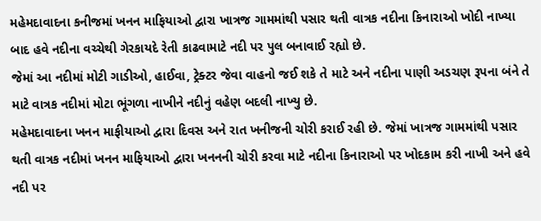મહેમદાવાદના કનીજમાં ખનન માફિયાઓ દ્વારા ખાત્રજ ગામમાંથી પસાર થતી વાત્રક નદીના કિનારાઓ ખોદી નાખ્યા બાદ હવે નદીના વચ્ચેથી ગેરકાયદે રેતી કાઢવામાટે નદી પર પુલ બનાવાઈ રહ્યો છે.
જેમાં આ નદીમાં મોટી ગાડીઓ, હાઈવા, ટ્રેક્ટર જેવા વાહનો જઈ શકે તે માટે અને નદીના પાણી અડચણ રૂપના બંને તે માટે વાત્રક નદીમાં મોટા ભૂંગળા નાખીને નદીનું વહેણ બદલી નાખ્યુ છે.
મહેમદાવાદના ખનન માફીયાઓ દ્વારા દિવસ અને રાત ખનીજની ચોરી કરાઈ રહી છે. જેમાં ખાત્રજ ગામમાંથી પસાર થતી વાત્રક નદીમાં ખનન માફિયાઓ દ્વારા ખનનની ચોરી કરવા માટે નદીના કિનારાઓ પર ખોદકામ કરી નાખી અને હવે નદી પર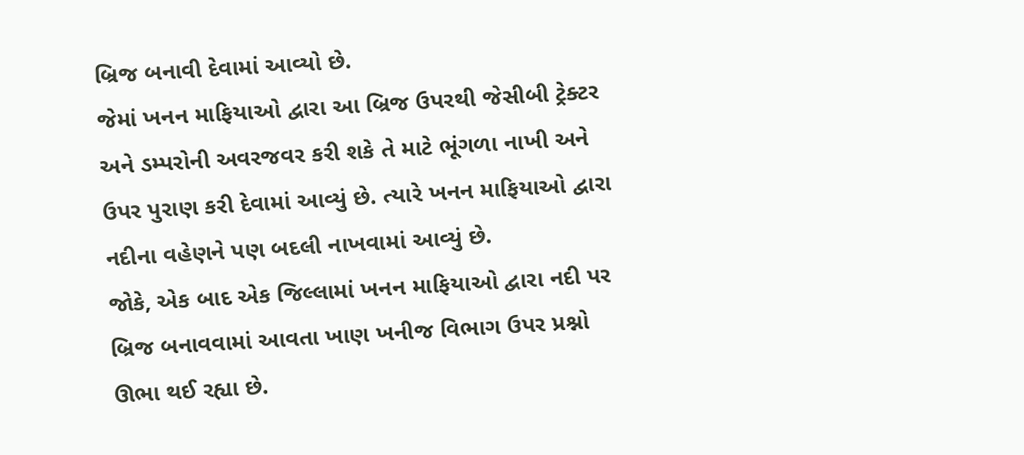બ્રિજ બનાવી દેવામાં આવ્યો છે.
જેમાં ખનન માફિયાઓ દ્વારા આ બ્રિજ ઉપરથી જેસીબી ટ્રેક્ટર અને ડમ્પરોની અવરજવર કરી શકે તે માટે ભૂંગળા નાખી અને ઉપર પુરાણ કરી દેવામાં આવ્યું છે. ત્યારે ખનન માફિયાઓ દ્વારા નદીના વહેણને પણ બદલી નાખવામાં આવ્યું છે.
જોકે, એક બાદ એક જિલ્લામાં ખનન માફિયાઓ દ્વારા નદી પર બ્રિજ બનાવવામાં આવતા ખાણ ખનીજ વિભાગ ઉપર પ્રશ્નો ઊભા થઈ રહ્યા છે.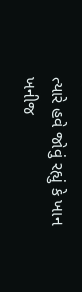ત્યારે હવે જોવું રહ્યું કે ખાન ખનીજ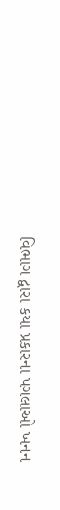વિભાગ દ્વારા કયા પ્રકારના પગલાઓ ખનન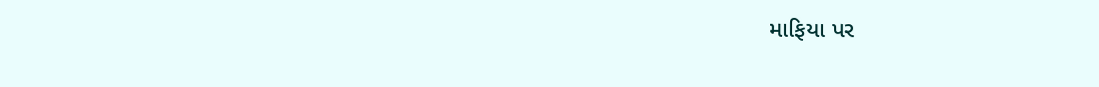માફિયા પર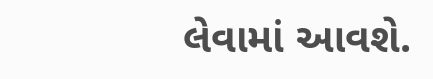લેવામાં આવશે.